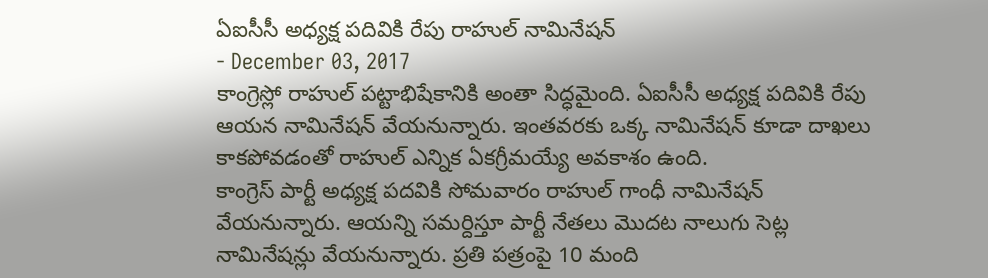ఏఐసీసీ అధ్యక్ష పదివికి రేపు రాహుల్ నామినేషన్
- December 03, 2017
కాంగ్రెస్లో రాహుల్ పట్టాభిషేకానికి అంతా సిద్ధమైంది. ఏఐసీసీ అధ్యక్ష పదివికి రేపు ఆయన నామినేషన్ వేయనున్నారు. ఇంతవరకు ఒక్క నామినేషన్ కూడా దాఖలు కాకపోవడంతో రాహుల్ ఎన్నిక ఏకగ్రీమయ్యే అవకాశం ఉంది.
కాంగ్రెస్ పార్టీ అధ్యక్ష పదవికి సోమవారం రాహుల్ గాంధీ నామినేషన్ వేయనున్నారు. ఆయన్ని సమర్దిస్తూ పార్టీ నేతలు మొదట నాలుగు సెట్ల నామినేషన్లు వేయనున్నారు. ప్రతి పత్రంపై 10 మంది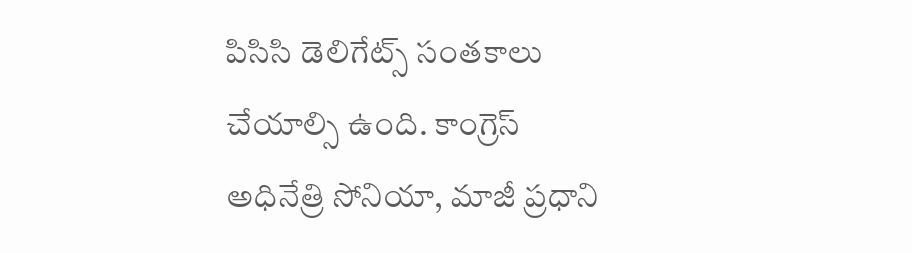పిసిసి డెలిగేట్స్ సంతకాలు చేయాల్సి ఉంది. కాంగ్రెస్ అధినేత్రి సోనియా, మాజీ ప్రధాని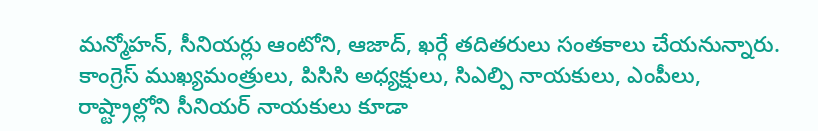మన్మోహన్, సీనియర్లు ఆంటోని, ఆజాద్, ఖర్గే తదితరులు సంతకాలు చేయనున్నారు. కాంగ్రెస్ ముఖ్యమంత్రులు, పిసిసి అధ్యక్షులు, సిఎల్పి నాయకులు, ఎంపీలు, రాష్ట్రాల్లోని సీనియర్ నాయకులు కూడా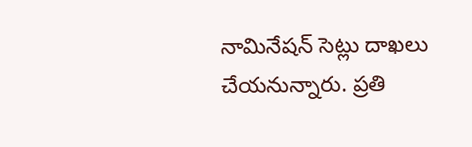నామినేషన్ సెట్లు దాఖలు చేయనున్నారు. ప్రతి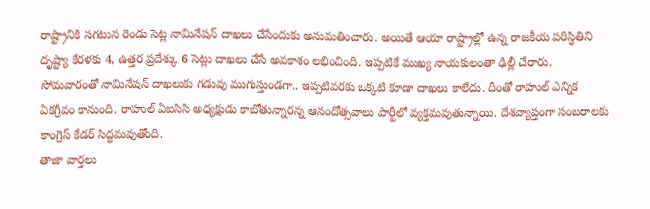రాష్ట్రానికి సగటున రెండు సెట్ల నామినేషన్ దాఖలు చేసేందుకు అనుమతించారు. అయితే ఆయా రాష్ట్రాల్లో ఉన్న రాజకీయ పరిస్ధితిని దృష్ట్యా కేరళకు 4, ఉత్తర ప్రదేశ్కు 6 సెట్లు దాఖలు చేసే అవకాశం లభించింది. ఇప్పటికే ముఖ్య నాయకులంతా ఢిల్లీ చేరారు. సోమవారంతో నామినేషన్ దాఖలుకు గడువు ముగుస్తుండగా.. ఇప్పటివరకు ఒక్కటి కూడా దాఖలు కాలేదు. దీంతో రాహుల్ ఎన్నిక ఏకగ్రీవం కానుంది. రాహుల్ ఏఐసిసి అధ్యక్షుడు కాబోతున్నారన్న ఆనందోత్సవాలు పార్టీలో వ్యక్తమవుతున్నాయి. దేశవ్యాప్తంగా సంబరాలకు కాంగ్రెస్ కేడర్ సిద్ధమవుతోంది.
తాజా వార్తలు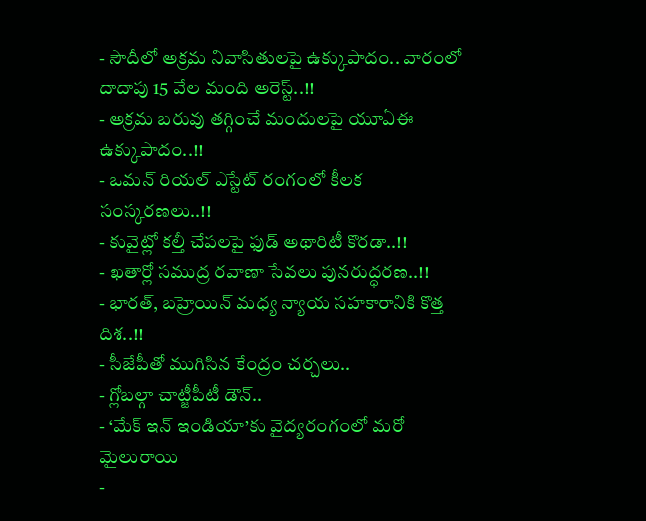- సౌదీలో అక్రమ నివాసితులపై ఉక్కుపాదం.. వారంలో దాదాపు 15 వేల మంది అరెస్ట్..!!
- అక్రమ బరువు తగ్గించే మందులపై యూఏఈ ఉక్కుపాదం..!!
- ఒమన్ రియల్ ఎస్టేట్ రంగంలో కీలక సంస్కరణలు..!!
- కువైట్లో కల్తీ చేపలపై ఫుడ్ అథారిటీ కొరడా..!!
- ఖతార్లో సముద్ర రవాణా సేవలు పునరుద్ధరణ..!!
- భారత్, బహ్రెయిన్ మధ్య న్యాయ సహకారానికి కొత్త దిశ..!!
- సీజేపీతో ముగిసిన కేంద్రం చర్చలు..
- గ్లోబల్గా చాట్జీపీటీ డౌన్..
- ‘మేక్ ఇన్ ఇండియా’కు వైద్యరంగంలో మరో మైలురాయి
-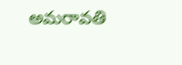అమరావతి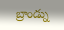బ్రాండ్ను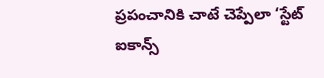ప్రపంచానికి చాటే చెప్పేలా ‘స్టేట్ ఐకాన్స్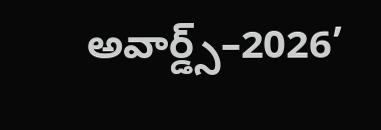అవార్డ్స్–2026’